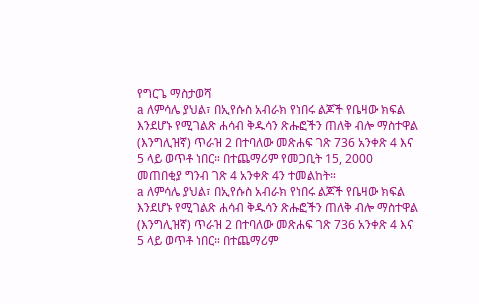የግርጌ ማስታወሻ
a ለምሳሌ ያህል፣ በኢየሱስ አብራክ የነበሩ ልጆች የቤዛው ክፍል እንደሆኑ የሚገልጽ ሐሳብ ቅዱሳን ጽሑፎችን ጠለቅ ብሎ ማስተዋል (እንግሊዝኛ) ጥራዝ 2 በተባለው መጽሐፍ ገጽ 736 አንቀጽ 4 እና 5 ላይ ወጥቶ ነበር። በተጨማሪም የመጋቢት 15, 2000 መጠበቂያ ግንብ ገጽ 4 አንቀጽ 4ን ተመልከት።
a ለምሳሌ ያህል፣ በኢየሱስ አብራክ የነበሩ ልጆች የቤዛው ክፍል እንደሆኑ የሚገልጽ ሐሳብ ቅዱሳን ጽሑፎችን ጠለቅ ብሎ ማስተዋል (እንግሊዝኛ) ጥራዝ 2 በተባለው መጽሐፍ ገጽ 736 አንቀጽ 4 እና 5 ላይ ወጥቶ ነበር። በተጨማሪም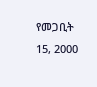የመጋቢት 15, 2000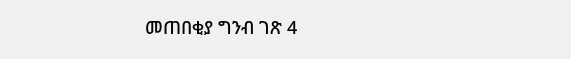መጠበቂያ ግንብ ገጽ 4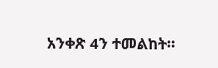አንቀጽ 4ን ተመልከት።